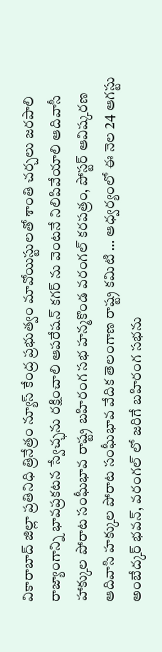వికారాబాద్ జిల్లా ప్రతినిధి త్రినేత్రం న్యూస్ కేంద్ర ప్రభుత్వం మావోయిస్టులతో శాంతి చర్చలు జరపాలి రాజ్యాంగాన్ని భావప్రకటన స్వేచ్ఛను రక్షించాలి ఆపరేషన్ కగర్ ను వెంటనే నిలిపివేయాలి ఆదివాసీ హాక్కుల పోరాట సంఘీభావ రాష్ట్ర బహిరంగ సభ హన్మకొండ వరంగల్ కరపత్రం, పోస్టర్ ఆవిష్కరణ ఆదివాసి హక్కుల పోరాట సంఘీభావ వేదిక తెలంగాణ రాష్ట్ర కమిటి … ఆధ్వర్యంలో ఈ నెల 24 ఆగస్టు అంబేద్కర్ భవన్, వరంగల్ లో జరిగే బహిరంగ సభను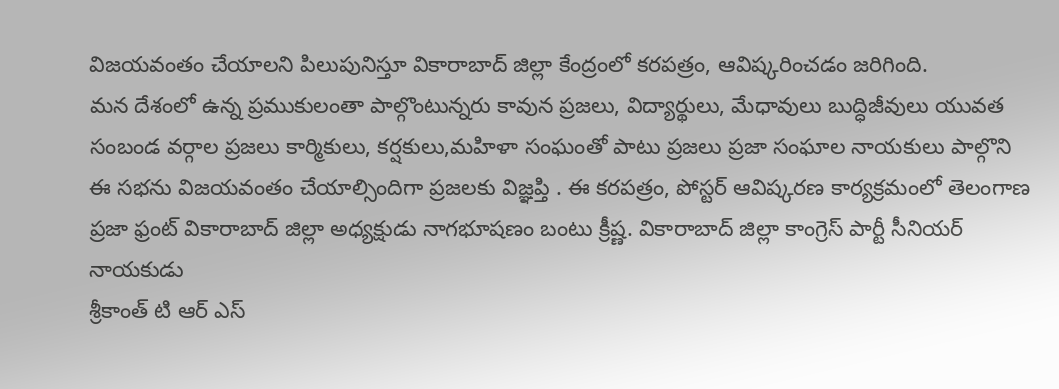విజయవంతం చేయాలని పిలుపునిస్తూ వికారాబాద్ జిల్లా కేంద్రంలో కరపత్రం, ఆవిష్కరించడం జరిగింది.
మన దేశంలో ఉన్న ప్రముకులంతా పాల్గొంటున్నరు కావున ప్రజలు, విద్యార్థులు, మేధావులు బుద్ధిజీవులు యువత సంబండ వర్గాల ప్రజలు కార్మికులు, కర్షకులు,మహిళా సంఘంతో పాటు ప్రజలు ప్రజా సంఘాల నాయకులు పాల్గొని ఈ సభను విజయవంతం చేయాల్సిందిగా ప్రజలకు విజ్ఞప్తి . ఈ కరపత్రం, పోస్టర్ ఆవిష్కరణ కార్యక్రమంలో తెలంగాణ ప్రజా ఫ్రంట్ వికారాబాద్ జిల్లా అధ్యక్షుడు నాగభూషణం బంటు క్రీష్ణ. వికారాబాద్ జిల్లా కాంగ్రెస్ పార్టీ సీనియర్ నాయకుడు
శ్రీకాంత్ టి ఆర్ ఎస్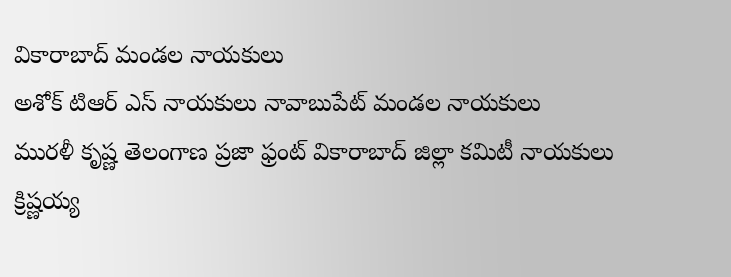వికారాబాద్ మండల నాయకులు
అశోక్ టిఆర్ ఎస్ నాయకులు నావాబుపేట్ మండల నాయకులు
మురళీ కృష్ణ తెలంగాణ ప్రజా ఫ్రంట్ వికారాబాద్ జిల్లా కమిటీ నాయకులు
క్రిష్ణయ్య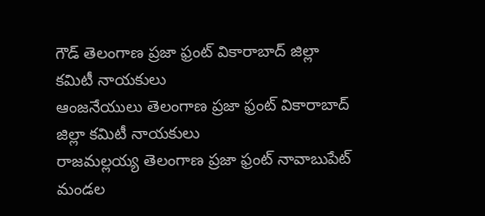గౌడ్ తెలంగాణ ప్రజా ఫ్రంట్ వికారాబాద్ జిల్లా కమిటీ నాయకులు
ఆంజనేయులు తెలంగాణ ప్రజా ఫ్రంట్ వికారాబాద్ జిల్లా కమిటీ నాయకులు
రాజమల్లయ్య తెలంగాణ ప్రజా ఫ్రంట్ నావాబుపేట్ మండల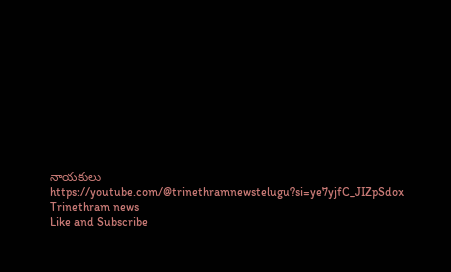నాయకులు
https://youtube.com/@trinethramnewstelugu?si=ye7yjfC_JIZpSdox
Trinethram news
Like and Subscribe